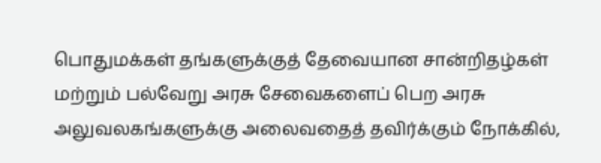பொதுமக்கள் தங்களுக்குத் தேவையான சான்றிதழ்கள் மற்றும் பல்வேறு அரசு சேவைகளைப் பெற அரசு அலுவலகங்களுக்கு அலைவதைத் தவிர்க்கும் நோக்கில்,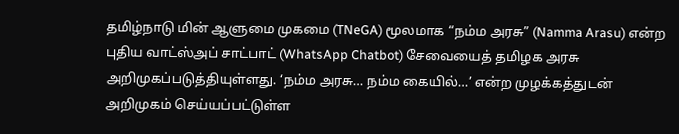தமிழ்நாடு மின் ஆளுமை முகமை (TNeGA) மூலமாக “நம்ம அரசு” (Namma Arasu) என்ற புதிய வாட்ஸ்அப் சாட்பாட் (WhatsApp Chatbot) சேவையைத் தமிழக அரசு அறிமுகப்படுத்தியுள்ளது. ‘நம்ம அரசு… நம்ம கையில்…’ என்ற முழக்கத்துடன் அறிமுகம் செய்யப்பட்டுள்ள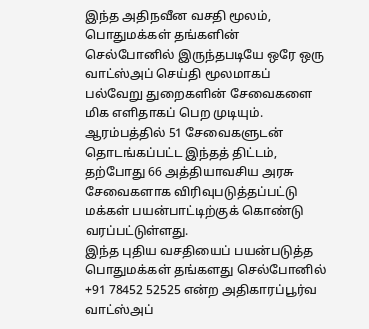இந்த அதிநவீன வசதி மூலம், பொதுமக்கள் தங்களின் செல்போனில் இருந்தபடியே ஒரே ஒரு வாட்ஸ்அப் செய்தி மூலமாகப் பல்வேறு துறைகளின் சேவைகளை மிக எளிதாகப் பெற முடியும். ஆரம்பத்தில் 51 சேவைகளுடன் தொடங்கப்பட்ட இந்தத் திட்டம், தற்போது 66 அத்தியாவசிய அரசு சேவைகளாக விரிவுபடுத்தப்பட்டு மக்கள் பயன்பாட்டிற்குக் கொண்டு வரப்பட்டுள்ளது.
இந்த புதிய வசதியைப் பயன்படுத்த பொதுமக்கள் தங்களது செல்போனில் +91 78452 52525 என்ற அதிகாரப்பூர்வ வாட்ஸ்அப்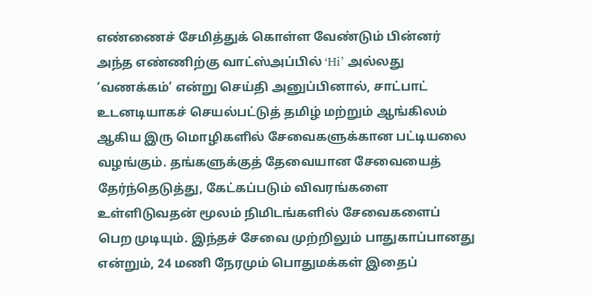எண்ணைச் சேமித்துக் கொள்ள வேண்டும் பின்னர் அந்த எண்ணிற்கு வாட்ஸ்அப்பில் ‘Hi’ அல்லது ‘வணக்கம்’ என்று செய்தி அனுப்பினால், சாட்பாட் உடனடியாகச் செயல்பட்டுத் தமிழ் மற்றும் ஆங்கிலம் ஆகிய இரு மொழிகளில் சேவைகளுக்கான பட்டியலை வழங்கும். தங்களுக்குத் தேவையான சேவையைத் தேர்ந்தெடுத்து, கேட்கப்படும் விவரங்களை உள்ளிடுவதன் மூலம் நிமிடங்களில் சேவைகளைப் பெற முடியும். இந்தச் சேவை முற்றிலும் பாதுகாப்பானது என்றும், 24 மணி நேரமும் பொதுமக்கள் இதைப்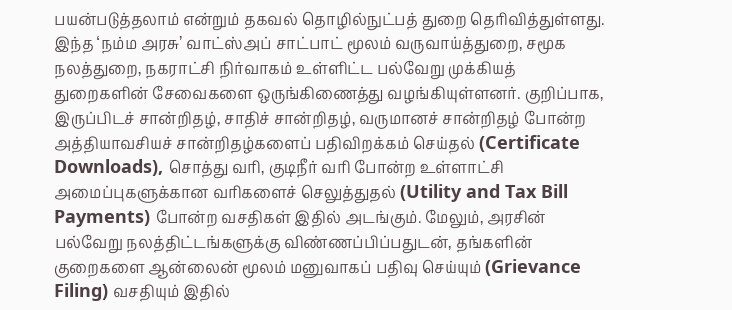பயன்படுத்தலாம் என்றும் தகவல் தொழில்நுட்பத் துறை தெரிவித்துள்ளது.
இந்த ‘நம்ம அரசு’ வாட்ஸ்அப் சாட்பாட் மூலம் வருவாய்த்துறை, சமூக நலத்துறை, நகராட்சி நிர்வாகம் உள்ளிட்ட பல்வேறு முக்கியத் துறைகளின் சேவைகளை ஒருங்கிணைத்து வழங்கியுள்ளனர். குறிப்பாக, இருப்பிடச் சான்றிதழ், சாதிச் சான்றிதழ், வருமானச் சான்றிதழ் போன்ற அத்தியாவசியச் சான்றிதழ்களைப் பதிவிறக்கம் செய்தல் (Certificate Downloads), சொத்து வரி, குடிநீர் வரி போன்ற உள்ளாட்சி அமைப்புகளுக்கான வரிகளைச் செலுத்துதல் (Utility and Tax Bill Payments) போன்ற வசதிகள் இதில் அடங்கும். மேலும், அரசின் பல்வேறு நலத்திட்டங்களுக்கு விண்ணப்பிப்பதுடன், தங்களின் குறைகளை ஆன்லைன் மூலம் மனுவாகப் பதிவு செய்யும் (Grievance Filing) வசதியும் இதில்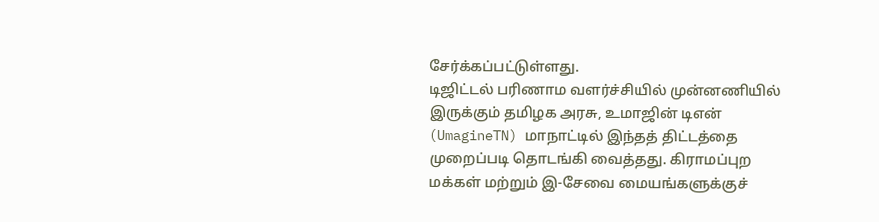சேர்க்கப்பட்டுள்ளது.
டிஜிட்டல் பரிணாம வளர்ச்சியில் முன்னணியில் இருக்கும் தமிழக அரசு, உமாஜின் டிஎன் (UmagineTN) மாநாட்டில் இந்தத் திட்டத்தை முறைப்படி தொடங்கி வைத்தது. கிராமப்புற மக்கள் மற்றும் இ-சேவை மையங்களுக்குச்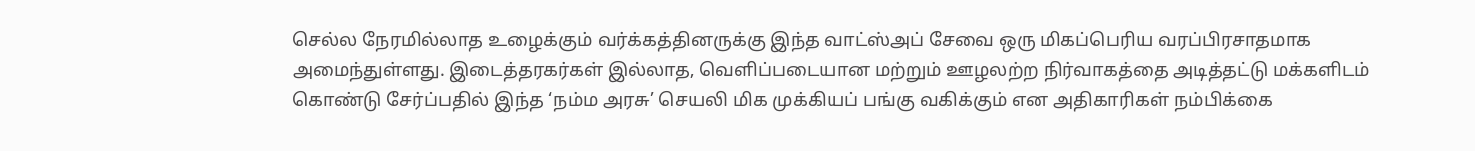செல்ல நேரமில்லாத உழைக்கும் வர்க்கத்தினருக்கு இந்த வாட்ஸ்அப் சேவை ஒரு மிகப்பெரிய வரப்பிரசாதமாக அமைந்துள்ளது. இடைத்தரகர்கள் இல்லாத, வெளிப்படையான மற்றும் ஊழலற்ற நிர்வாகத்தை அடித்தட்டு மக்களிடம் கொண்டு சேர்ப்பதில் இந்த ‘நம்ம அரசு’ செயலி மிக முக்கியப் பங்கு வகிக்கும் என அதிகாரிகள் நம்பிக்கை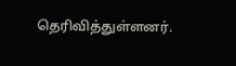தெரிவித்துள்ளனர்.